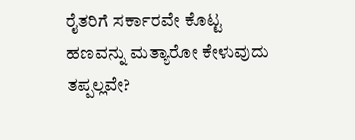ರೈತರಿಗೆ ಸರ್ಕಾರವೇ ಕೊಟ್ಟ ಹಣವನ್ನು ಮತ್ಯಾರೋ ಕೇಳುವುದು ತಪ್ಪಲ್ಲವೇ?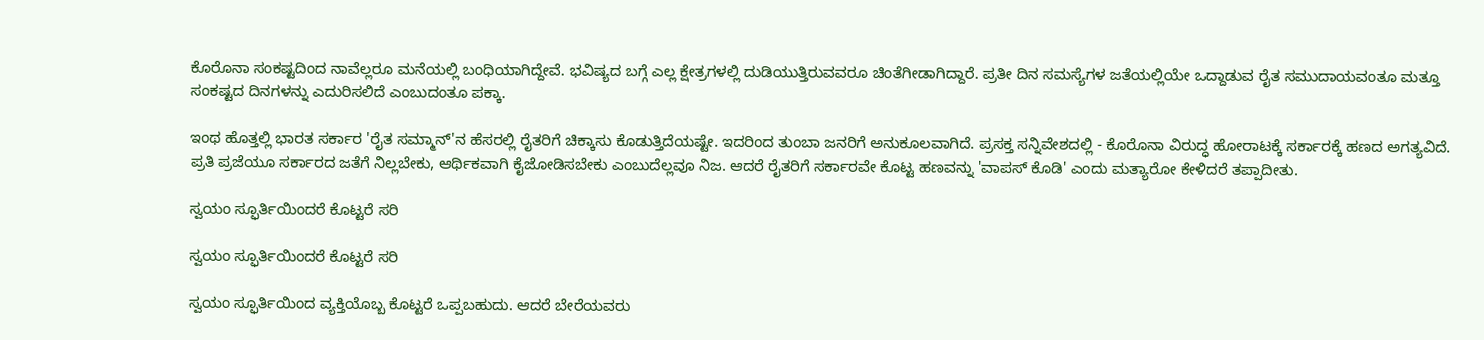ಕೊರೊನಾ ಸಂಕಷ್ಟದಿಂದ ನಾವೆಲ್ಲರೂ ಮನೆಯಲ್ಲಿ ಬಂಧಿಯಾಗಿದ್ದೇವೆ. ಭವಿಷ್ಯದ ಬಗ್ಗೆ ಎಲ್ಲ ಕ್ಷೇತ್ರಗಳಲ್ಲಿ ದುಡಿಯುತ್ತಿರುವವರೂ ಚಿಂತೆಗೀಡಾಗಿದ್ದಾರೆ. ಪ್ರತೀ ದಿನ ಸಮಸ್ಯೆಗಳ ಜತೆಯಲ್ಲಿಯೇ ಒದ್ದಾಡುವ ರೈತ ಸಮುದಾಯವಂತೂ ಮತ್ತೂ ಸಂಕಷ್ಟದ ದಿನಗಳನ್ನು ಎದುರಿಸಲಿದೆ ಎಂಬುದಂತೂ ಪಕ್ಕಾ.

ಇಂಥ ಹೊತ್ತಲ್ಲಿ ಭಾರತ ಸರ್ಕಾರ 'ರೈತ ಸಮ್ಮಾನ್'ನ ಹೆಸರಲ್ಲಿ ರೈತರಿಗೆ ಚಿಕ್ಕಾಸು ಕೊಡುತ್ತಿದೆಯಷ್ಟೇ. ಇದರಿಂದ ತುಂಬಾ ಜನರಿಗೆ ಅನುಕೂಲವಾಗಿದೆ. ಪ್ರಸಕ್ತ ಸನ್ನಿವೇಶದಲ್ಲಿ - ಕೊರೊನಾ ವಿರುದ್ಧ ಹೋರಾಟಕ್ಕೆ ಸರ್ಕಾರಕ್ಕೆ ಹಣದ ಅಗತ್ಯವಿದೆ. ಪ್ರತಿ ಪ್ರಜೆಯೂ ಸರ್ಕಾರದ ಜತೆಗೆ ನಿಲ್ಲಬೇಕು, ಆರ್ಥಿಕವಾಗಿ ಕೈಜೋಡಿಸಬೇಕು ಎಂಬುದೆಲ್ಲವೂ ನಿಜ. ಆದರೆ ರೈತರಿಗೆ ಸರ್ಕಾರವೇ ಕೊಟ್ಟ ಹಣವನ್ನು 'ವಾಪಸ್ ಕೊಡಿ' ಎಂದು ಮತ್ಯಾರೋ ಕೇಳಿದರೆ ತಪ್ಪಾದೀತು.

ಸ್ವಯಂ ಸ್ಫೂರ್ತಿಯಿಂದರೆ ಕೊಟ್ಟರೆ ಸರಿ

ಸ್ವಯಂ ಸ್ಫೂರ್ತಿಯಿಂದರೆ ಕೊಟ್ಟರೆ ಸರಿ

ಸ್ವಯಂ ಸ್ಫೂರ್ತಿಯಿಂದ ವ್ಯಕ್ತಿಯೊಬ್ಬ ಕೊಟ್ಟರೆ ಒಪ್ಪಬಹುದು. ಆದರೆ ಬೇರೆಯವರು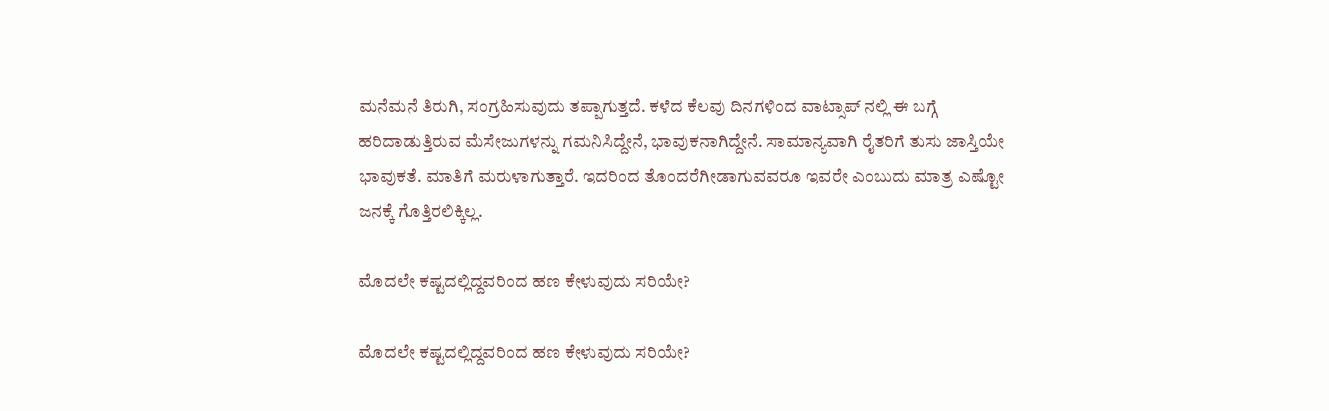ಮನೆಮನೆ ತಿರುಗಿ, ಸಂಗ್ರಹಿಸುವುದು ತಪ್ಪಾಗುತ್ತದೆ. ಕಳೆದ ಕೆಲವು ದಿನಗಳಿಂದ ವಾಟ್ಸಾಪ್ ನಲ್ಲಿ ಈ ಬಗ್ಗೆ ಹರಿದಾಡುತ್ತಿರುವ ಮೆಸೇಜುಗಳನ್ನು ಗಮನಿಸಿದ್ದೇನೆ, ಭಾವುಕನಾಗಿದ್ದೇನೆ. ಸಾಮಾನ್ಯವಾಗಿ ರೈತರಿಗೆ ತುಸು ಜಾಸ್ತಿಯೇ ಭಾವುಕತೆ. ಮಾತಿಗೆ ಮರುಳಾಗುತ್ತಾರೆ. ಇದರಿಂದ ತೊಂದರೆಗೀಡಾಗುವವರೂ ಇವರೇ ಎಂಬುದು ಮಾತ್ರ ಎಷ್ಟೋ ಜನಕ್ಕೆ ಗೊತ್ತಿರಲಿಕ್ಕಿಲ್ಲ.

ಮೊದಲೇ ಕಷ್ಟದಲ್ಲಿದ್ದವರಿಂದ ಹಣ ಕೇಳುವುದು ಸರಿಯೇ?

ಮೊದಲೇ ಕಷ್ಟದಲ್ಲಿದ್ದವರಿಂದ ಹಣ ಕೇಳುವುದು ಸರಿಯೇ?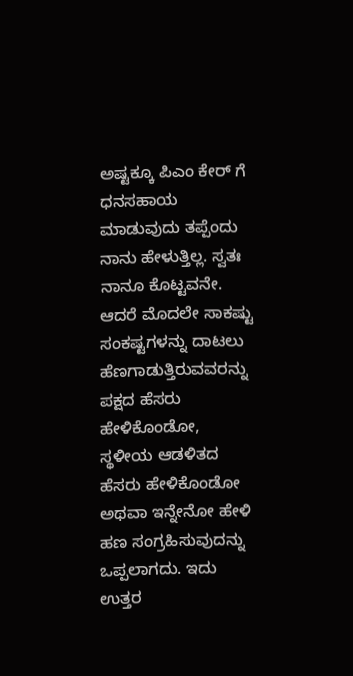ಅಷ್ಟಕ್ಕೂ ಪಿಎಂ ಕೇರ್ ಗೆ ಧನಸಹಾಯ ಮಾಡುವುದು ತಪ್ಪೆಂದು ನಾನು ಹೇಳುತ್ತಿಲ್ಲ. ಸ್ವತಃ ನಾನೂ ಕೊಟ್ಟವನೇ. ಆದರೆ ಮೊದಲೇ ಸಾಕಷ್ಟು ಸಂಕಷ್ಟಗಳನ್ನು ದಾಟಲು ಹೆಣಗಾಡುತ್ತಿರುವವರನ್ನು ಪಕ್ಷದ ಹೆಸರು ಹೇಳಿಕೊಂಡೋ, ಸ್ಥಳೀಯ ಆಡಳಿತದ ಹೆಸರು ಹೇಳಿಕೊಂಡೋ ಅಥವಾ ಇನ್ನೇನೋ ಹೇಳಿ ಹಣ ಸಂಗ್ರಹಿಸುವುದನ್ನು ಒಪ್ಪಲಾಗದು. ಇದು ಉತ್ತರ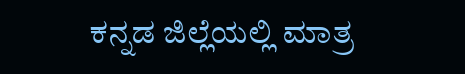ಕನ್ನಡ ಜಿಲ್ಲೆಯಲ್ಲಿ ಮಾತ್ರ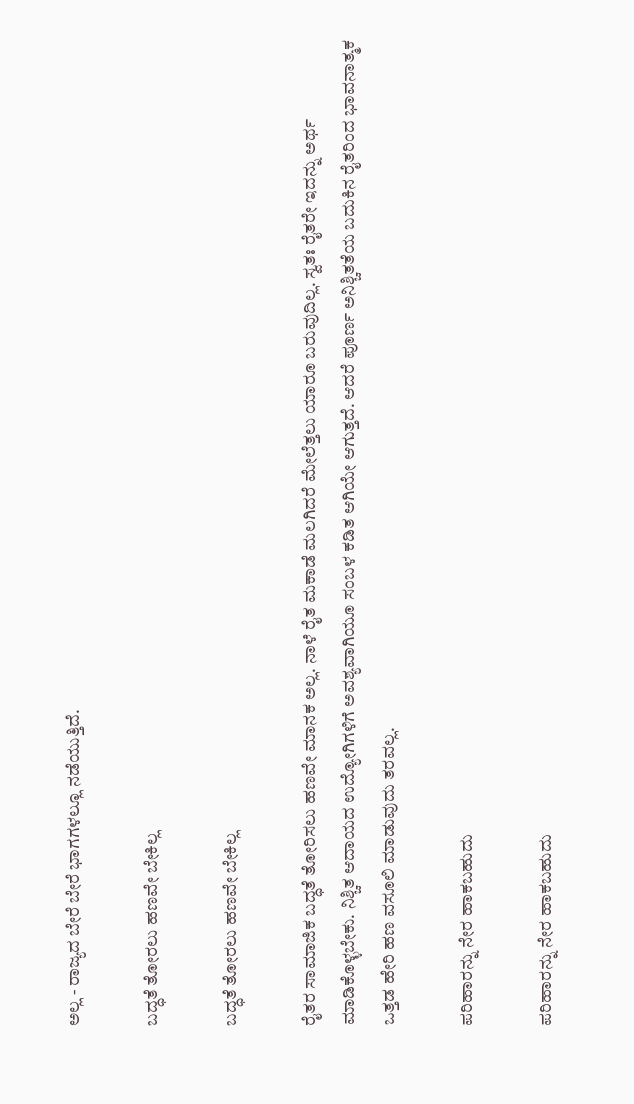ಅಲ್ಲ - ರಾಜ್ಯದ ಬೇರೆ ಬೇರೆ ಭಾಗಗಳಲ್ಲೂ ನಡೆಯುತ್ತಿದೆ.

ಬದ್ಧತೆ ತೋರಲು ಹಣವೇ ಬೇಕಿಲ್ಲ

ಬದ್ಧತೆ ತೋರಲು ಹಣವೇ ಬೇಕಿಲ್ಲ

ರೈತರ ಸಾಮಾಜಿಕ ಬದ್ಧತೆ ತೋರಿಸಲು ಹಣವೇ ಮಾನಕ ಅಲ್ಲ. ನಾಳೆ ರೈತ ಮಕಾಡೆ ಮಲಗಿದರೆ ಮೇಲೆತ್ತಲು ಯಾರೂ ಬರುವುದಿಲ್ಲ. ಸ್ವತಃ ರೈತರೇ ಇದನ್ನು ಅರ್ಥ ಮಾಡಿಕೊಳ್ಳಬೇಕು. ನಿಶ್ಚಿತ ಆದಾಯದ ಉದ್ಯೋಗಿಗಳಿಗೆ ಅವಶ್ಯವಾಗಿಯೂ ಸಂಬಳ ಕಡಿತ ಆಗಿಯೇ ಆಗುತ್ತದೆ. ಆದರೆ ಪೂರ್ಣ ಅನಿಶ್ಚಿತತೆಯ ಬದುಕಿನ ರೈತರಿಂದ ಭಾವನಾತ್ಮಕ ಒತ್ತಡ ಹೇರಿ ಹಣ ವಸೂಲಿ ಮಾಡುವುದು ತರವಲ್ಲ.

ಪರಿಹಾರನ್ನು ನೇರ ಹಾಕಬಹುದು

ಪರಿಹಾರನ್ನು ನೇರ ಹಾಕಬಹುದು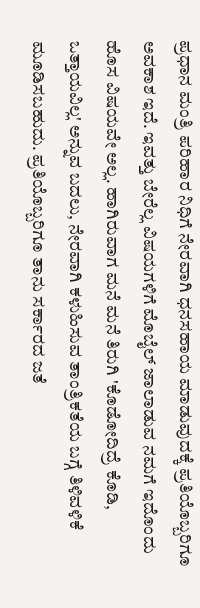ಪ್ರಧಾನ ಮಂತ್ರಿ ಪರಿಹಾರ ನಿಧಿಗೆ ನೇರವಾಗಿ ಧನಸಹಾಯ ಮಾಡುವುದಕ್ಕೆ ಪ್ರತಿಯೊಬ್ಬರಿಗೂ ಅವಕಾಶ ಇದೆ. ಇವತ್ತು ಬೇರೆಲ್ಲ ವಿಷಯಗಳಿಗೆ ಮೊಬೈಲ್ ಜಾಲಾಡುವ ನಮಗೆ ಇದೊಂದು ಹೊಸ ವಿಷಯವೇ ಅಲ್ಲ. ಹಾಗಿರುವಾಗ ಮನೆ ಮನೆ ತಿರುಗಿ 'ಕೊಡೋದಿದ್ರೆ ಕೊಡಿ, ಒತ್ತಾಯವಿಲ್ಲ' ಅನ್ನುವ ಬದಲು, ನೇರವಾಗಿ ಕಳುಹಿಸುವ ತಾಂತ್ರಿಕತೆಯ ಬಗ್ಗೆ ತಿಳಿವಳಿಕೆ ಮೂಡಿಸಬಹುದು. ಪ್ರತಿಯೊಬ್ಬರಿಗೂ ತಾನು ಸರ್ಕಾರದ ಜತೆ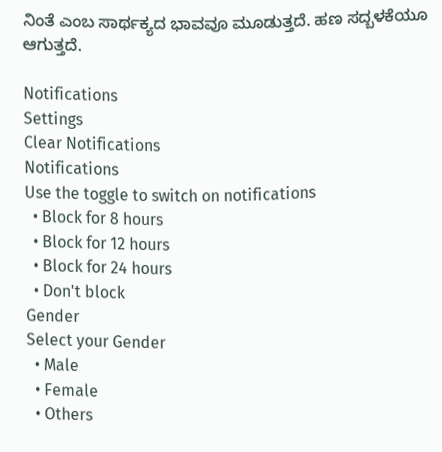ನಿಂತೆ ಎಂಬ ಸಾರ್ಥಕ್ಯದ ಭಾವವೂ ಮೂಡುತ್ತದೆ. ಹಣ ಸದ್ಬಳಕೆಯೂ ಆಗುತ್ತದೆ.

Notifications
Settings
Clear Notifications
Notifications
Use the toggle to switch on notifications
  • Block for 8 hours
  • Block for 12 hours
  • Block for 24 hours
  • Don't block
Gender
Select your Gender
  • Male
  • Female
  • Others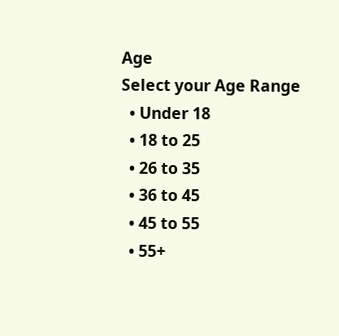Age
Select your Age Range
  • Under 18
  • 18 to 25
  • 26 to 35
  • 36 to 45
  • 45 to 55
  • 55+